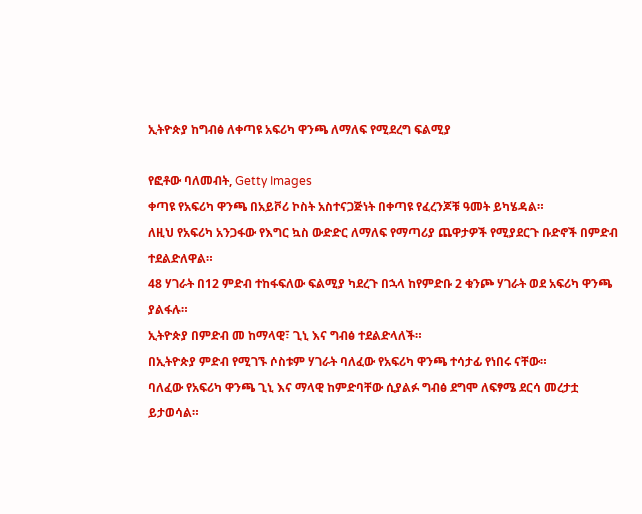ኢትዮጵያ ከግብፅ ለቀጣዩ አፍሪካ ዋንጫ ለማለፍ የሚደረግ ፍልሚያ

የፎቶው ባለመብት, Getty Images
ቀጣዩ የአፍሪካ ዋንጫ በአይቮሪ ኮስት አስተናጋጅነት በቀጣዩ የፈረንጆቹ ዓመት ይካሄዳል።
ለዚህ የአፍሪካ አንጋፋው የእግር ኳስ ውድድር ለማለፍ የማጣሪያ ጨዋታዎች የሚያደርጉ ቡድኖች በምድብ ተደልድለዋል።
48 ሃገራት በ12 ምድብ ተከፋፍለው ፍልሚያ ካደረጉ በኋላ ከየምድቡ 2 ቁንጮ ሃገራት ወደ አፍሪካ ዋንጫ ያልፋሉ።
ኢትዮጵያ በምድብ መ ከማላዊ፣ ጊኒ እና ግብፅ ተደልድላለች።
በኢትዮጵያ ምድብ የሚገኙ ሶስቱም ሃገራት ባለፈው የአፍሪካ ዋንጫ ተሳታፊ የነበሩ ናቸው።
ባለፈው የአፍሪካ ዋንጫ ጊኒ እና ማላዊ ከምድባቸው ሲያልፉ ግብፅ ደግሞ ለፍፃሜ ደርሳ መረታቷ ይታወሳል።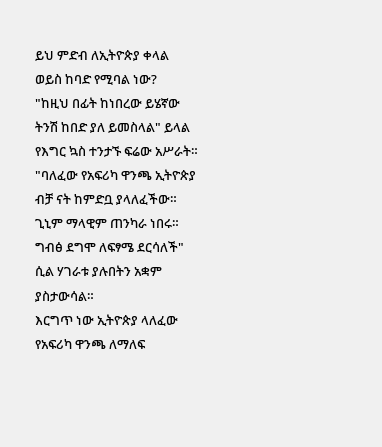ይህ ምድብ ለኢትዮጵያ ቀላል ወይስ ከባድ የሚባል ነው?
"ከዚህ በፊት ከነበረው ይሄኛው ትንሽ ከበድ ያለ ይመስላል" ይላል የእግር ኳስ ተንታኙ ፍሬው አሥራት።
"ባለፈው የአፍሪካ ዋንጫ ኢትዮጵያ ብቻ ናት ከምድቧ ያላለፈችው። ጊኒም ማላዊም ጠንካራ ነበሩ። ግብፅ ደግሞ ለፍፃሜ ደርሳለች" ሲል ሃገራቱ ያሉበትን አቋም ያስታውሳል።
እርግጥ ነው ኢትዮጵያ ላለፈው የአፍሪካ ዋንጫ ለማለፍ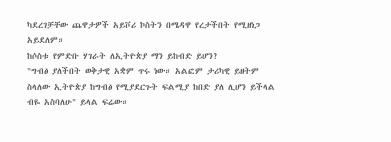ካደረገቻቸው ጨዋታዎች አይቮሪ ኮስትን በሜዳዋ የረታችበት የሚዘነጋ አይደለም።
ከሶስቱ የምድቡ ሃገራት ለኢትዮጵያ ማን ይከብድ ይሆን?
"ግብፅ ያለችበት ወቅታዊ አቋም ጥሩ ነው። አልፎም ታሪካዊ ይዘትም ስላለው ኢትዮጵያ ከግብፅ የሚያደርጉት ፍልሚያ ከበድ ያለ ሊሆን ይችላል ብዬ አስባለሁ" ይላል ፍሬው።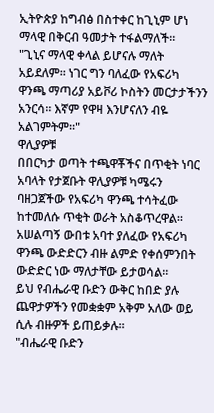ኢትዮጵያ ከግብፅ በስተቀር ከጊኒም ሆነ ማላዊ በቅርብ ዓመታት ተፋልማለች።
"ጊኒና ማላዊ ቀላል ይሆናሉ ማለት አይደለም። ነገር ግን ባለፈው የአፍሪካ ዋንጫ ማጣሪያ አይቮሪ ኮስትን መርታታችንን አንርሳ። እኛም የዋዛ እንሆናለን ብዬ አልገምትም።"
ዋሊያዎቹ
በበርካታ ወጣት ተጫዋቾችና በጥቂት ነባር አባላት የታጀቡት ዋሊያዎቹ ካሜሩን ባዘጋጀችው የአፍሪካ ዋንጫ ተሳትፈው ከተመለሱ ጥቂት ወራት አስቆጥረዋል።
አሠልጣኝ ውበቱ አባተ ያለፈው የአፍሪካ ዋንጫ ውድድርን ብዙ ልምድ የቀሰምንበት ውድድር ነው ማለታቸው ይታወሳል።
ይህ የብሔራዊ ቡድን ውቅር ከበድ ያሉ ጨዋታዎችን የመቋቋም አቅም አለው ወይ ሲሉ ብዙዎች ይጠይቃሉ።
"ብሔራዊ ቡድን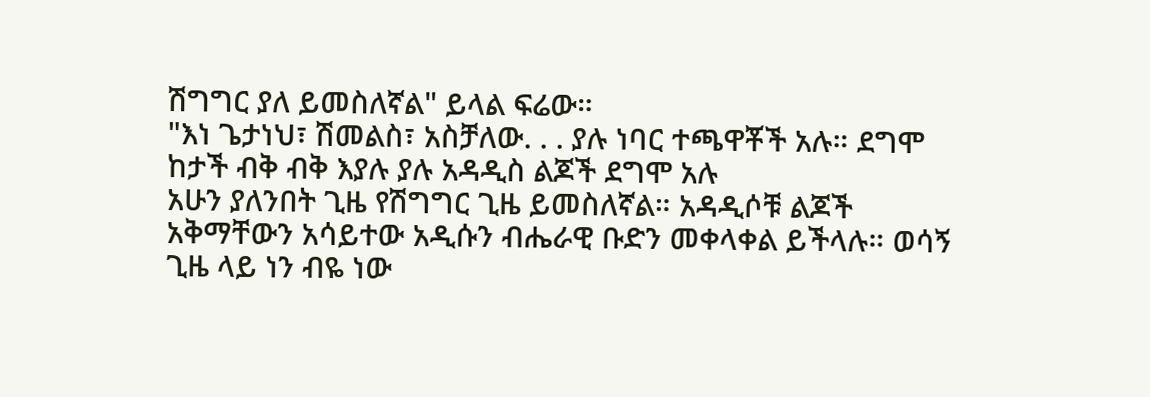ሽግግር ያለ ይመስለኛል" ይላል ፍሬው።
"እነ ጌታነህ፣ ሽመልስ፣ አስቻለው. . . ያሉ ነባር ተጫዋቾች አሉ። ደግሞ ከታች ብቅ ብቅ እያሉ ያሉ አዳዲስ ልጆች ደግሞ አሉ
አሁን ያለንበት ጊዜ የሽግግር ጊዜ ይመስለኛል። አዳዲሶቹ ልጆች አቅማቸውን አሳይተው አዲሱን ብሔራዊ ቡድን መቀላቀል ይችላሉ። ወሳኝ ጊዜ ላይ ነን ብዬ ነው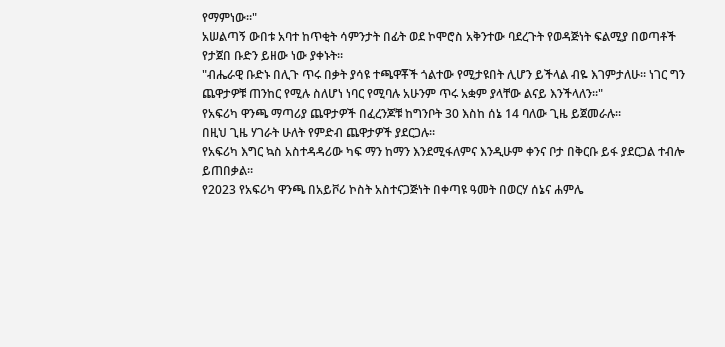የማምነው።"
አሠልጣኝ ውበቱ አባተ ከጥቂት ሳምንታት በፊት ወደ ኮሞሮስ አቅንተው ባደረጉት የወዳጅነት ፍልሚያ በወጣቶች የታጀበ ቡድን ይዘው ነው ያቀኑት።
"ብሔራዊ ቡድኑ በሊጉ ጥሩ በቃት ያሳዩ ተጫዋቾች ጎልተው የሚታዩበት ሊሆን ይችላል ብዬ እገምታለሁ። ነገር ግን ጨዋታዎቹ ጠንከር የሚሉ ስለሆነ ነባር የሚባሉ አሁንም ጥሩ አቋም ያላቸው ልናይ እንችላለን።"
የአፍሪካ ዋንጫ ማጣሪያ ጨዋታዎች በፈረንጆቹ ከግንቦት 30 እስከ ሰኔ 14 ባለው ጊዜ ይጀመራሉ።
በዚህ ጊዜ ሃገራት ሁለት የምድብ ጨዋታዎች ያደርጋሉ።
የአፍሪካ እግር ኳስ አስተዳዳሪው ካፍ ማን ከማን እንደሚፋለምና እንዲሁም ቀንና ቦታ በቅርቡ ይፋ ያደርጋል ተብሎ ይጠበቃል።
የ2023 የአፍሪካ ዋንጫ በአይቮሪ ኮስት አስተናጋጅነት በቀጣዩ ዓመት በወርሃ ሰኔና ሐምሌ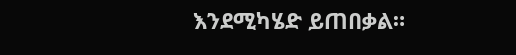እንደሚካሄድ ይጠበቃል።